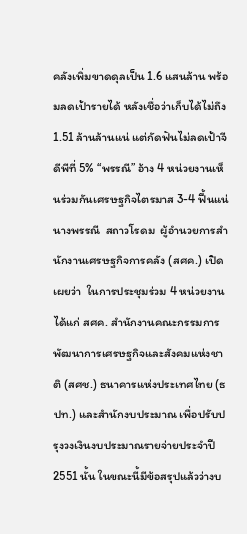คลังเพิ่มขาดดุลเป็น 1.6 แสนล้าน พร้อมลดเป้ารายได้ หลังเชื่อว่าเก็บได้ไม่ถึง 1.51 ล้านล้านแน่ แต่กัดฟันไม่ลดเป้าจีดีพีที่ 5% “พรรณี” อ้าง 4 หน่วยงานเห็นร่วมกันเศรษฐกิจไตรมาส 3-4 ฟื้นแน่             นางพรรณี  สถาวโรดม  ผู้อำนวยการสำนักงานเศรษฐกิจการคลัง (สศค.) เปิดเผยว่า  ในการประชุมร่วม 4 หน่วยงาน ได้แก่ สศค. สำนักงานคณะกรรมการพัฒนาการเศรษฐกิจและสังคมแห่งชาติ (สศช.) ธนาคารแห่งประเทศไทย (ธปท.) และสำนักงบประมาณ เพื่อปรับปรุงวงเงินงบประมาณรายจ่ายประจำปี  2551 นั้น ในขณะนี้มีข้อสรุปแล้วว่างบ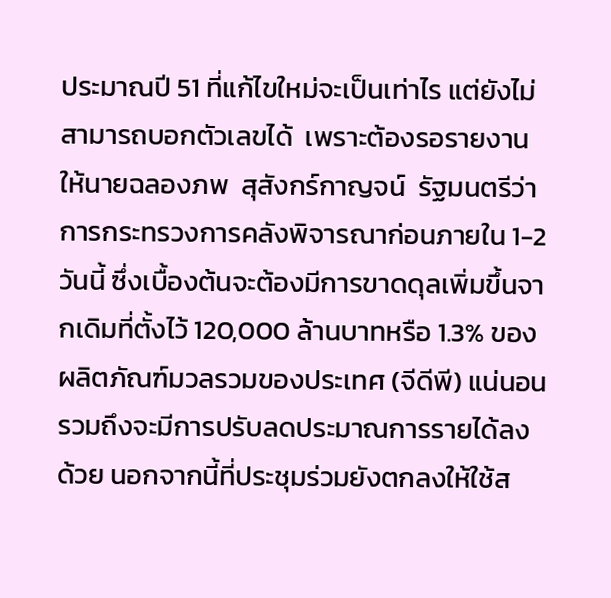ประมาณปี 51 ที่แก้ไขใหม่จะเป็นเท่าไร แต่ยังไม่สามารถบอกตัวเลขได้  เพราะต้องรอรายงานให้นายฉลองภพ  สุสังกร์กาญจน์  รัฐมนตรีว่าการกระทรวงการคลังพิจารณาก่อนภายใน 1-2  วันนี้ ซึ่งเบื้องต้นจะต้องมีการขาดดุลเพิ่มขึ้นจากเดิมที่ตั้งไว้ 120,000 ล้านบาทหรือ 1.3% ของผลิตภัณฑ์มวลรวมของประเทศ (จีดีพี) แน่นอน รวมถึงจะมีการปรับลดประมาณการรายได้ลงด้วย นอกจากนี้ที่ประชุมร่วมยังตกลงให้ใช้ส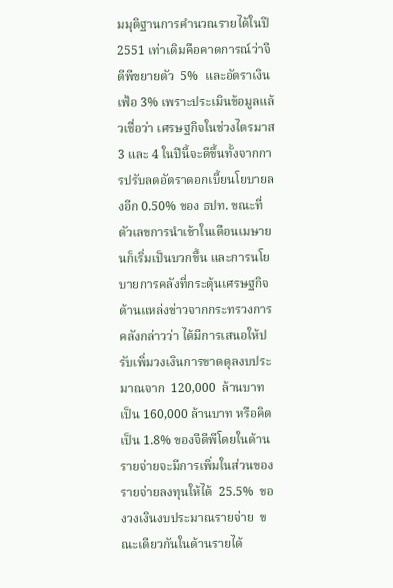มมุติฐานการคำนวณรายได้ในปี 2551 เท่าเดิมคือคาดการณ์ว่าจีดีพีขยายตัว  5%  และอัตราเงินเฟ้อ 3% เพราะประเมินข้อมูลแล้วเชื่อว่า เศรษฐกิจในช่วงไตรมาส 3 และ 4 ในปีนี้จะดีขึ้นทั้งจากการปรับลดอัตราดอกเบี้ยนโยบายลงอีก 0.50% ของ ธปท. ขณะที่ตัวเลขการนำเข้าในเดือนเมษายนก็เริ่มเป็นบวกขึ้น และการนโยบายการคลังที่กระตุ้นเศรษฐกิจ             ด้านแหล่งข่าวจากกระทรวงการคลังกล่าวว่า ได้มีการเสนอให้ปรับเพิ่มวงเงินการขาดดุลงบประมาณจาก  120,000  ล้านบาท เป็น 160,000 ล้านบาท หรือคิดเป็น 1.8% ของจีดีพีโดยในด้านรายจ่ายจะมีการเพิ่มในส่วนของรายจ่ายลงทุนให้ได้  25.5%  ของวงเงินงบประมาณรายจ่าย  ขณะเดียวกันในด้านรายได้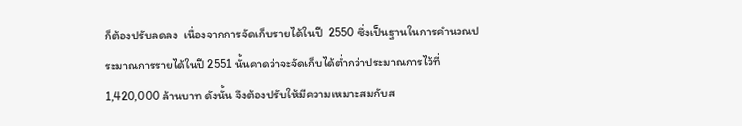ก็ต้องปรับลดลง  เนื่องจากการจัดเก็บรายได้ในปี  2550 ซึ่งเป็นฐานในการคำนวณประมาณการรายได้ในปี 2551 นั้นคาดว่าจะจัดเก็บได้ต่ำกว่าประมาณการไว้ที่ 1,420,000 ล้านบาท ดังนั้น จึงต้องปรับให้มีความเหมาะสมกับส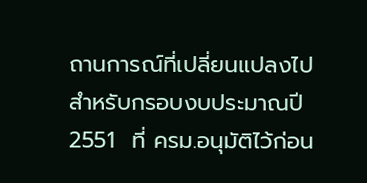ถานการณ์ที่เปลี่ยนแปลงไป             สำหรับกรอบงบประมาณปี  2551  ที่ ครม.อนุมัติไว้ก่อน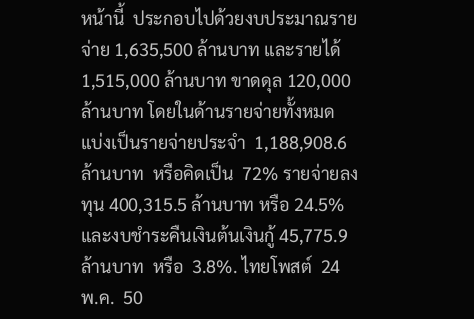หน้านี้  ประกอบไปด้วยงบประมาณรายจ่าย 1,635,500 ล้านบาท และรายได้ 1,515,000 ล้านบาท ขาดดุล 120,000 ล้านบาท โดยในด้านรายจ่ายทั้งหมด  แบ่งเป็นรายจ่ายประจำ  1,188,908.6  ล้านบาท  หรือคิดเป็น  72% รายจ่ายลงทุน 400,315.5 ล้านบาท หรือ 24.5% และงบชำระคืนเงินต้นเงินกู้ 45,775.9 ล้านบาท  หรือ  3.8%. ไทยโพสต์  24  พ.ค.  50